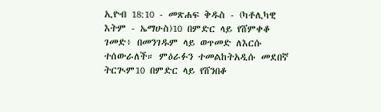ኢዮብ 18:10 - መጽሐፍ ቅዱስ - (ካቶሊካዊ እትም - ኤማሁስ)10 በምድር ላይ የሸምቀቆ ገመድ፥ በመንገዱም ላይ ወጥመድ ለእርሱ ተሰውራለች። ምዕራፉን ተመልከትአዲሱ መደበኛ ትርጒም10 በምድር ላይ የሸንበቆ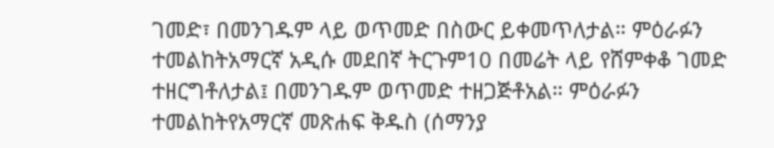ገመድ፣ በመንገዱም ላይ ወጥመድ በስውር ይቀመጥለታል። ምዕራፉን ተመልከትአማርኛ አዲሱ መደበኛ ትርጉም10 በመሬት ላይ የሸምቀቆ ገመድ ተዘርግቶለታል፤ በመንገዱም ወጥመድ ተዘጋጅቶአል። ምዕራፉን ተመልከትየአማርኛ መጽሐፍ ቅዱስ (ሰማንያ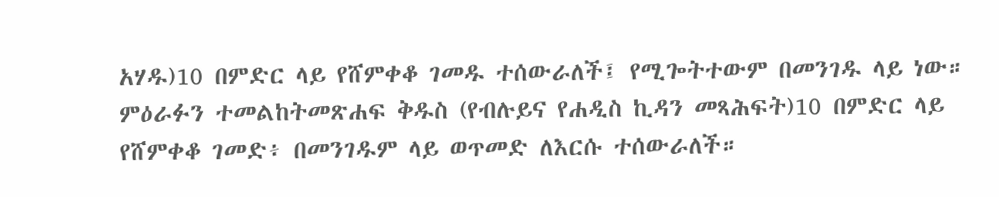አሃዱ)10 በምድር ላይ የሸምቀቆ ገመዱ ተሰውራለች፤ የሚጐትተውም በመንገዱ ላይ ነው። ምዕራፉን ተመልከትመጽሐፍ ቅዱስ (የብሉይና የሐዲስ ኪዳን መጻሕፍት)10 በምድር ላይ የሸምቀቆ ገመድ፥ በመንገዱም ላይ ወጥመድ ለእርሱ ተሰውራለች።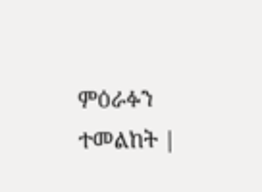ምዕራፉን ተመልከት |